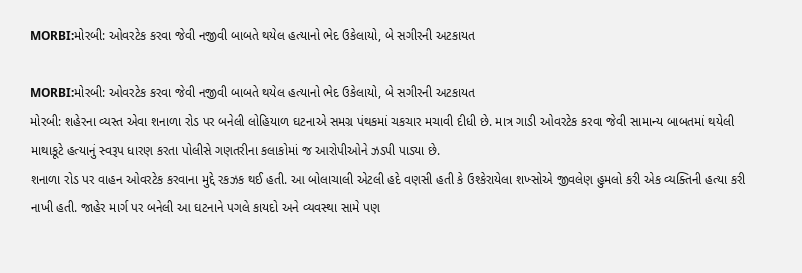MORBI:મોરબી: ઓવરટેક કરવા જેવી નજીવી બાબતે થયેલ હત્યાનો ભેદ ઉકેલાયો, બે સગીરની અટકાયત

MORBI:મોરબી: ઓવરટેક કરવા જેવી નજીવી બાબતે થયેલ હત્યાનો ભેદ ઉકેલાયો, બે સગીરની અટકાયત
મોરબી: શહેરના વ્યસ્ત એવા શનાળા રોડ પર બનેલી લોહિયાળ ઘટનાએ સમગ્ર પંથકમાં ચકચાર મચાવી દીધી છે. માત્ર ગાડી ઓવરટેક કરવા જેવી સામાન્ય બાબતમાં થયેલી માથાકૂટે હત્યાનું સ્વરૂપ ધારણ કરતા પોલીસે ગણતરીના કલાકોમાં જ આરોપીઓને ઝડપી પાડ્યા છે.
શનાળા રોડ પર વાહન ઓવરટેક કરવાના મુદ્દે રકઝક થઈ હતી. આ બોલાચાલી એટલી હદે વણસી હતી કે ઉશ્કેરાયેલા શખ્સોએ જીવલેણ હુમલો કરી એક વ્યક્તિની હત્યા કરી નાખી હતી. જાહેર માર્ગ પર બનેલી આ ઘટનાને પગલે કાયદો અને વ્યવસ્થા સામે પણ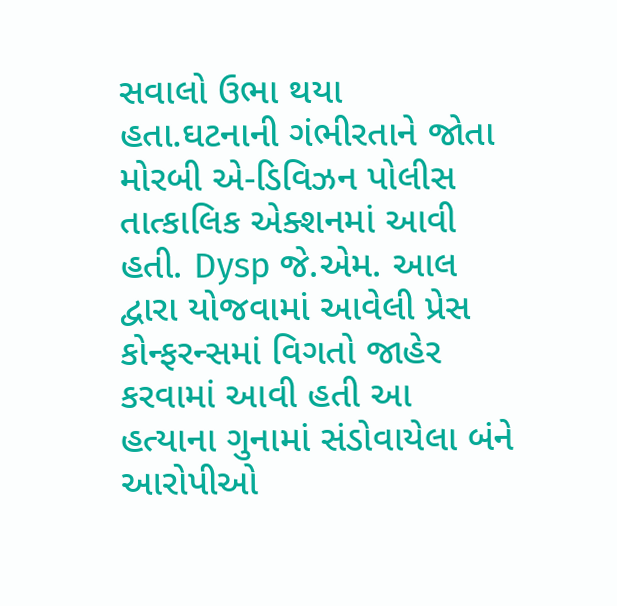સવાલો ઉભા થયા હતા.ઘટનાની ગંભીરતાને જોતા મોરબી એ-ડિવિઝન પોલીસ તાત્કાલિક એક્શનમાં આવી હતી. Dysp જે.એમ. આલ દ્વારા યોજવામાં આવેલી પ્રેસ કોન્ફરન્સમાં વિગતો જાહેર કરવામાં આવી હતી આ હત્યાના ગુનામાં સંડોવાયેલા બંને આરોપીઓ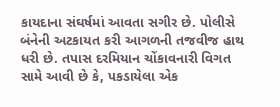કાયદાના સંઘર્ષમાં આવતા સગીર છે. પોલીસે બંનેની અટકાયત કરી આગળની તજવીજ હાથ ધરી છે. તપાસ દરમિયાન ચોંકાવનારી વિગત સામે આવી છે કે, પકડાયેલા એક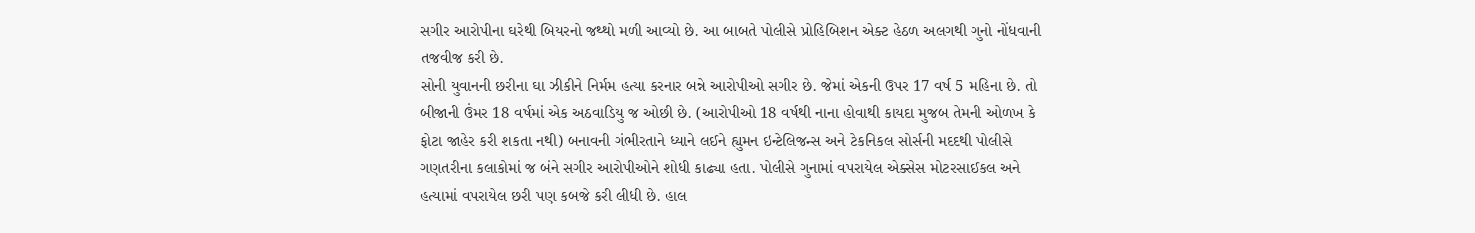સગીર આરોપીના ઘરેથી બિયરનો જથ્થો મળી આવ્યો છે. આ બાબતે પોલીસે પ્રોહિબિશન એક્ટ હેઠળ અલગથી ગુનો નોંધવાની તજવીજ કરી છે.
સોની યુવાનની છરીના ઘા ઝીકીને નિર્મમ હત્યા કરનાર બન્ને આરોપીઓ સગીર છે. જેમાં એકની ઉપર 17 વર્ષ 5 મહિના છે. તો બીજાની ઉંમર 18 વર્ષમાં એક અઠવાડિયુ જ ઓછી છે. (આરોપીઓ 18 વર્ષથી નાના હોવાથી કાયદા મુજબ તેમની ઓળખ કે ફોટા જાહેર કરી શકતા નથી) બનાવની ગંભીરતાને ધ્યાને લઈને હ્યુમન ઇન્ટેલિજન્સ અને ટેકનિકલ સોર્સની મદદથી પોલીસે ગણતરીના કલાકોમાં જ બંને સગીર આરોપીઓને શોધી કાઢ્યા હતા. પોલીસે ગુનામાં વપરાયેલ એક્સેસ મોટરસાઈકલ અને હત્યામાં વપરાયેલ છરી પણ કબજે કરી લીધી છે. હાલ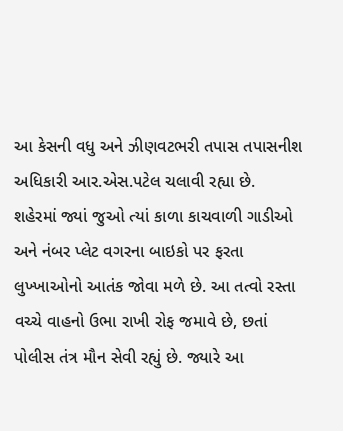આ કેસની વધુ અને ઝીણવટભરી તપાસ તપાસનીશ અધિકારી આર.એસ.પટેલ ચલાવી રહ્યા છે.
શહેરમાં જ્યાં જુઓ ત્યાં કાળા કાચવાળી ગાડીઓ અને નંબર પ્લેટ વગરના બાઇકો પર ફરતા લુખ્ખાઓનો આતંક જોવા મળે છે. આ તત્વો રસ્તા વચ્ચે વાહનો ઉભા રાખી રોફ જમાવે છે, છતાં પોલીસ તંત્ર મૌન સેવી રહ્યું છે. જ્યારે આ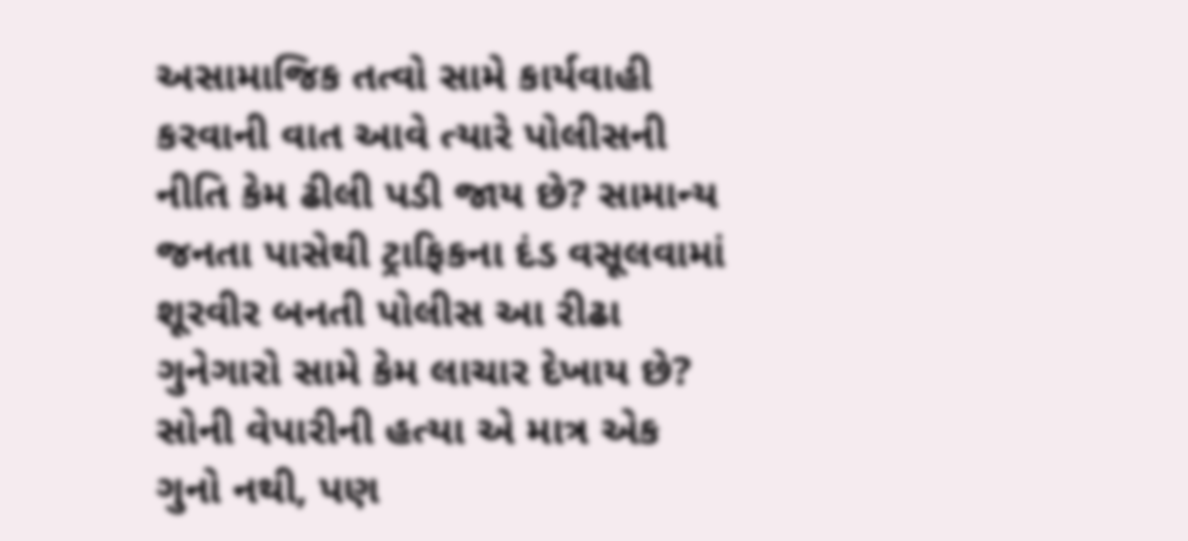અસામાજિક તત્વો સામે કાર્યવાહી કરવાની વાત આવે ત્યારે પોલીસની નીતિ કેમ ઢીલી પડી જાય છે? સામાન્ય જનતા પાસેથી ટ્રાફિકના દંડ વસૂલવામાં શૂરવીર બનતી પોલીસ આ રીઢા ગુનેગારો સામે કેમ લાચાર દેખાય છે?
સોની વેપારીની હત્યા એ માત્ર એક ગુનો નથી, પણ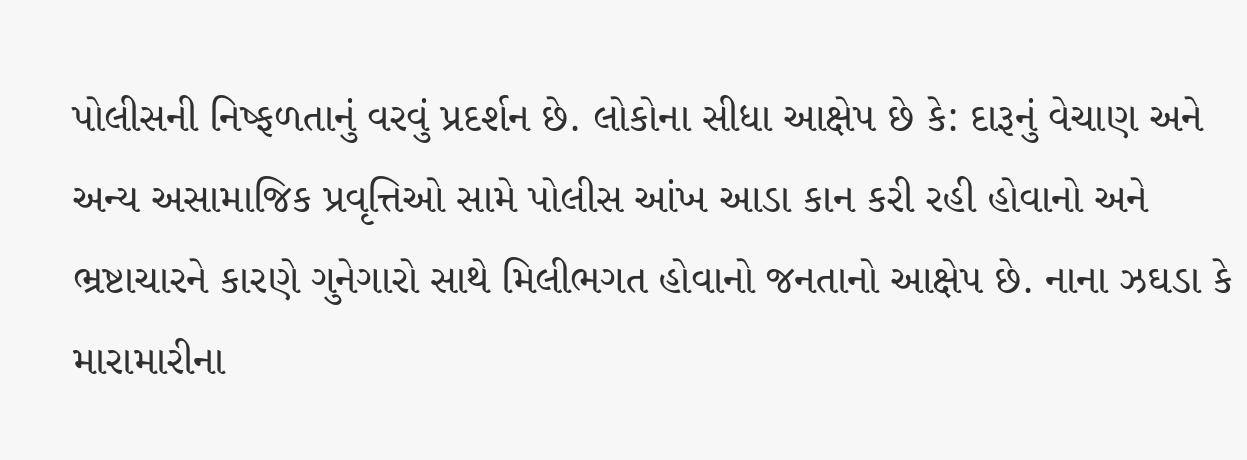પોલીસની નિષ્ફળતાનું વરવું પ્રદર્શન છે. લોકોના સીધા આક્ષેપ છે કે: દારૂનું વેચાણ અને અન્ય અસામાજિક પ્રવૃત્તિઓ સામે પોલીસ આંખ આડા કાન કરી રહી હોવાનો અને ભ્રષ્ટાચારને કારણે ગુનેગારો સાથે મિલીભગત હોવાનો જનતાનો આક્ષેપ છે. નાના ઝઘડા કે મારામારીના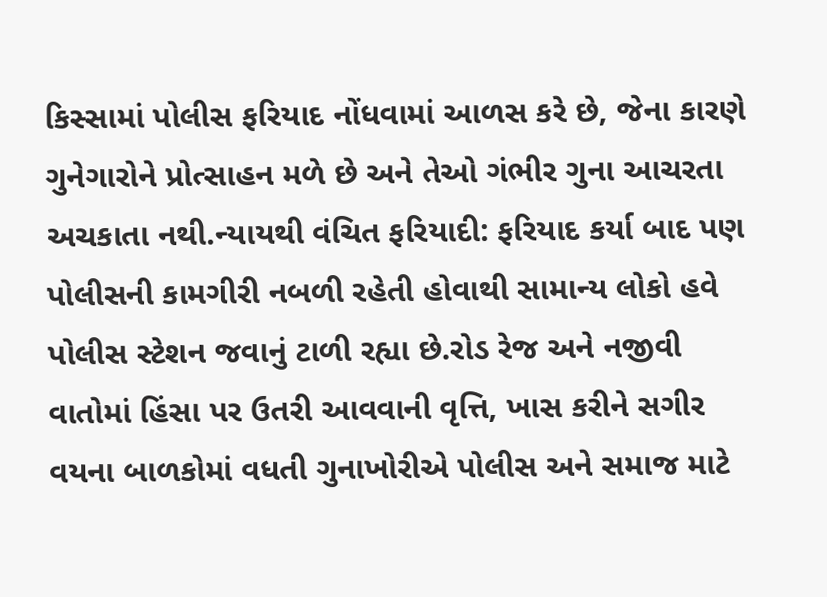કિસ્સામાં પોલીસ ફરિયાદ નોંધવામાં આળસ કરે છે, જેના કારણે ગુનેગારોને પ્રોત્સાહન મળે છે અને તેઓ ગંભીર ગુના આચરતા અચકાતા નથી.ન્યાયથી વંચિત ફરિયાદી: ફરિયાદ કર્યા બાદ પણ પોલીસની કામગીરી નબળી રહેતી હોવાથી સામાન્ય લોકો હવે પોલીસ સ્ટેશન જવાનું ટાળી રહ્યા છે.રોડ રેજ અને નજીવી વાતોમાં હિંસા પર ઉતરી આવવાની વૃત્તિ, ખાસ કરીને સગીર વયના બાળકોમાં વધતી ગુનાખોરીએ પોલીસ અને સમાજ માટે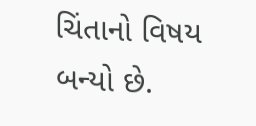ચિંતાનો વિષય બન્યો છે.